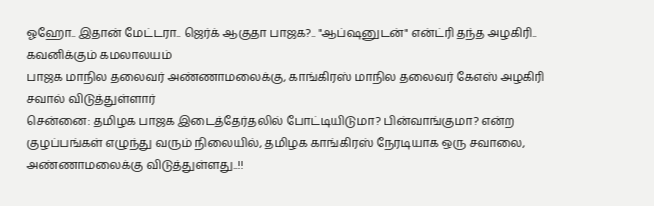ஓஹோ.. இதான் மேட்டரா.. ஜெர்க் ஆகுதா பாஜக?.. "ஆப்ஷனுடன்" என்ட்ரி தந்த அழகிரி.. கவனிக்கும் கமலாலயம்
பாஜக மாநில தலைவர் அண்ணாமலைக்கு, காங்கிரஸ் மாநில தலைவர் கேஎஸ் அழகிரி சவால் விடுத்துள்ளார்
சென்னை: தமிழக பாஜக இடைத்தேர்தலில் போட்டியிடுமா? பின்வாங்குமா? என்ற குழப்பங்கள் எழுந்து வரும் நிலையில், தமிழக காங்கிரஸ் நேரடியாக ஒரு சவாலை, அண்ணாமலைக்கு விடுத்துள்ளது..!!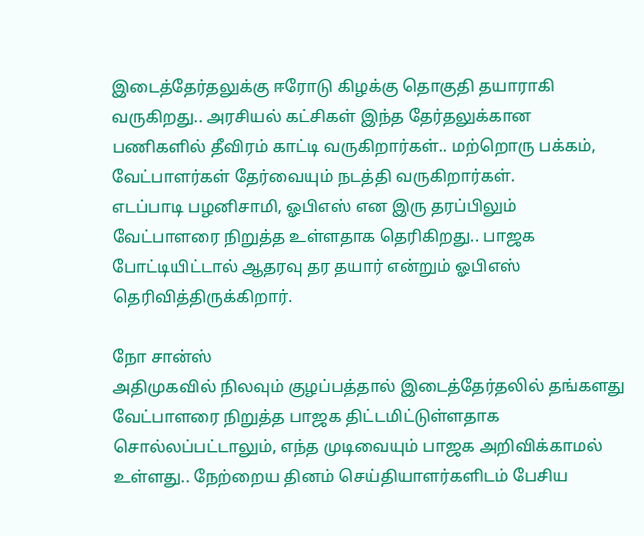இடைத்தேர்தலுக்கு ஈரோடு கிழக்கு தொகுதி தயாராகி வருகிறது.. அரசியல் கட்சிகள் இந்த தேர்தலுக்கான பணிகளில் தீவிரம் காட்டி வருகிறார்கள்.. மற்றொரு பக்கம், வேட்பாளர்கள் தேர்வையும் நடத்தி வருகிறார்கள்.
எடப்பாடி பழனிசாமி, ஓபிஎஸ் என இரு தரப்பிலும் வேட்பாளரை நிறுத்த உள்ளதாக தெரிகிறது.. பாஜக போட்டியிட்டால் ஆதரவு தர தயார் என்றும் ஓபிஎஸ் தெரிவித்திருக்கிறார்.

நோ சான்ஸ்
அதிமுகவில் நிலவும் குழப்பத்தால் இடைத்தேர்தலில் தங்களது வேட்பாளரை நிறுத்த பாஜக திட்டமிட்டுள்ளதாக சொல்லப்பட்டாலும், எந்த முடிவையும் பாஜக அறிவிக்காமல் உள்ளது.. நேற்றைய தினம் செய்தியாளர்களிடம் பேசிய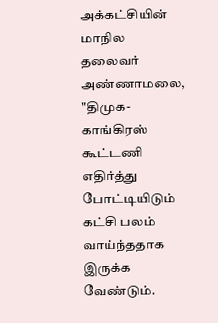அக்கட்சியின் மாநில தலைவர் அண்ணாமலை, "திமுக- காங்கிரஸ் கூட்டணி எதிர்த்து போட்டியிடும் கட்சி பலம் வாய்ந்ததாக இருக்க வேண்டும்.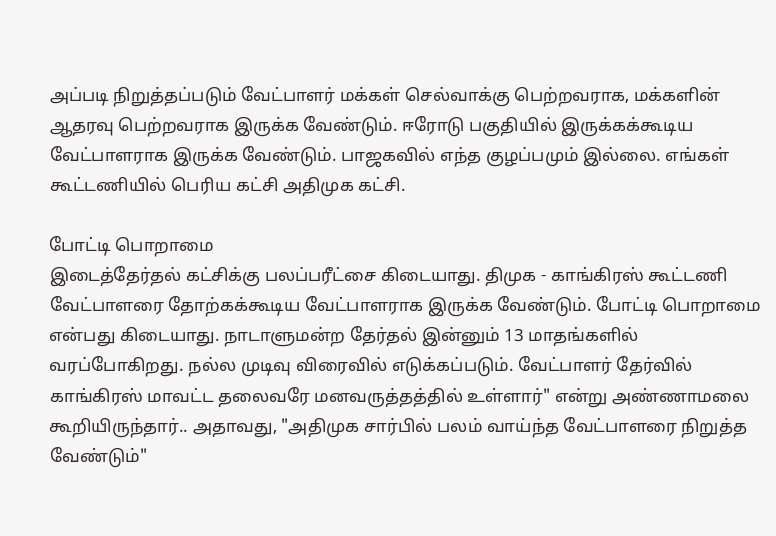அப்படி நிறுத்தப்படும் வேட்பாளர் மக்கள் செல்வாக்கு பெற்றவராக, மக்களின் ஆதரவு பெற்றவராக இருக்க வேண்டும். ஈரோடு பகுதியில் இருக்கக்கூடிய வேட்பாளராக இருக்க வேண்டும். பாஜகவில் எந்த குழப்பமும் இல்லை. எங்கள் கூட்டணியில் பெரிய கட்சி அதிமுக கட்சி.

போட்டி பொறாமை
இடைத்தேர்தல் கட்சிக்கு பலப்பரீட்சை கிடையாது. திமுக - காங்கிரஸ் கூட்டணி வேட்பாளரை தோற்கக்கூடிய வேட்பாளராக இருக்க வேண்டும். போட்டி பொறாமை என்பது கிடையாது. நாடாளுமன்ற தேர்தல் இன்னும் 13 மாதங்களில் வரப்போகிறது. நல்ல முடிவு விரைவில் எடுக்கப்படும். வேட்பாளர் தேர்வில் காங்கிரஸ் மாவட்ட தலைவரே மனவருத்தத்தில் உள்ளார்" என்று அண்ணாமலை கூறியிருந்தார்.. அதாவது, "அதிமுக சார்பில் பலம் வாய்ந்த வேட்பாளரை நிறுத்த வேண்டும்"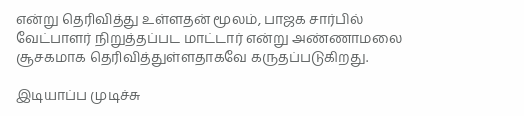என்று தெரிவித்து உள்ளதன் மூலம், பாஜக சார்பில் வேட்பாளர் நிறுத்தப்பட மாட்டார் என்று அண்ணாமலை சூசகமாக தெரிவித்துள்ளதாகவே கருதப்படுகிறது.

இடியாப்ப முடிச்சு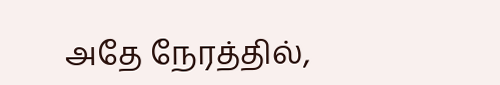அதே நேரத்தில்,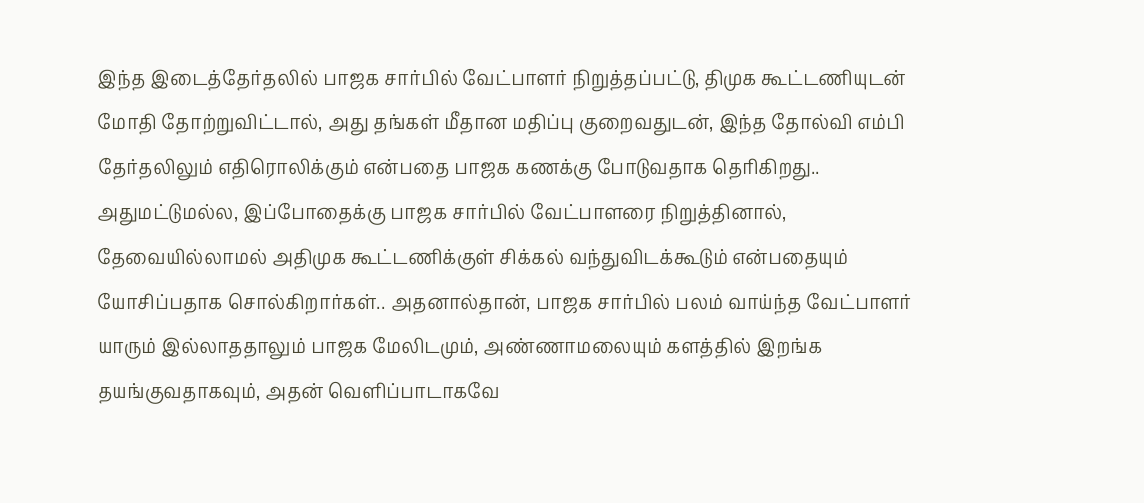இந்த இடைத்தேர்தலில் பாஜக சார்பில் வேட்பாளர் நிறுத்தப்பட்டு, திமுக கூட்டணியுடன் மோதி தோற்றுவிட்டால், அது தங்கள் மீதான மதிப்பு குறைவதுடன், இந்த தோல்வி எம்பி தேர்தலிலும் எதிரொலிக்கும் என்பதை பாஜக கணக்கு போடுவதாக தெரிகிறது.. அதுமட்டுமல்ல, இப்போதைக்கு பாஜக சார்பில் வேட்பாளரை நிறுத்தினால், தேவையில்லாமல் அதிமுக கூட்டணிக்குள் சிக்கல் வந்துவிடக்கூடும் என்பதையும் யோசிப்பதாக சொல்கிறார்கள்.. அதனால்தான், பாஜக சார்பில் பலம் வாய்ந்த வேட்பாளர் யாரும் இல்லாததாலும் பாஜக மேலிடமும், அண்ணாமலையும் களத்தில் இறங்க தயங்குவதாகவும், அதன் வெளிப்பாடாகவே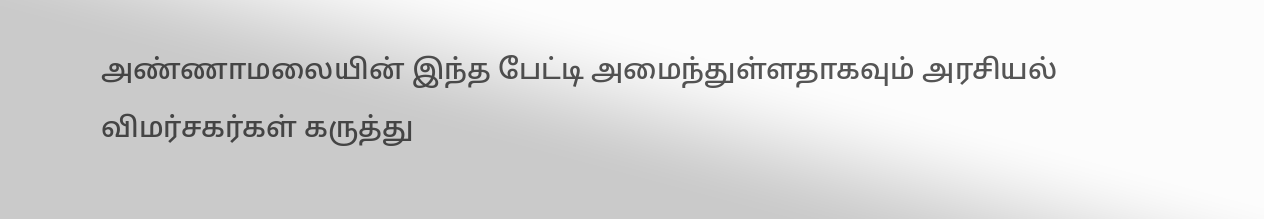அண்ணாமலையின் இந்த பேட்டி அமைந்துள்ளதாகவும் அரசியல் விமர்சகர்கள் கருத்து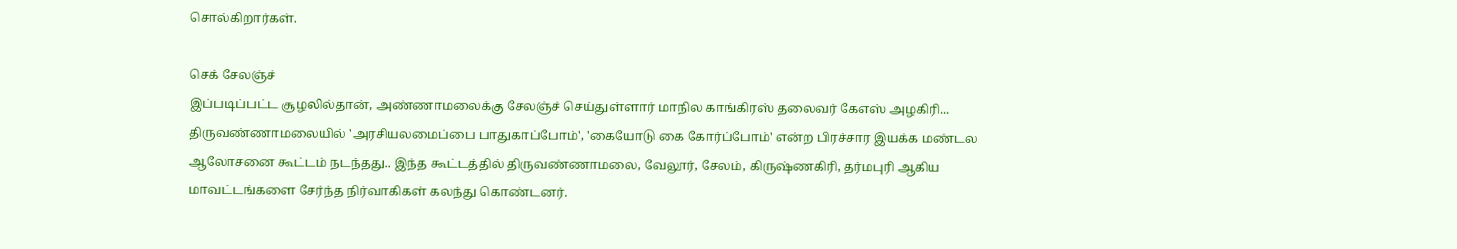சொல்கிறார்கள்.

செக் சேலஞ்ச்
இப்படிப்பட்ட சூழலில்தான், அண்ணாமலைக்கு சேலஞ்ச் செய்துள்ளார் மாநில காங்கிரஸ் தலைவர் கேஎஸ் அழகிரி... திருவண்ணாமலையில் 'அரசியலமைப்பை பாதுகாப்போம்', 'கையோடு கை கோர்ப்போம்' என்ற பிரச்சார இயக்க மண்டல ஆலோசனை கூட்டம் நடந்தது.. இந்த கூட்டத்தில் திருவண்ணாமலை, வேலூர், சேலம், கிருஷ்ணகிரி, தர்மபுரி ஆகிய மாவட்டங்களை சேர்ந்த நிர்வாகிகள் கலந்து கொண்டனர்.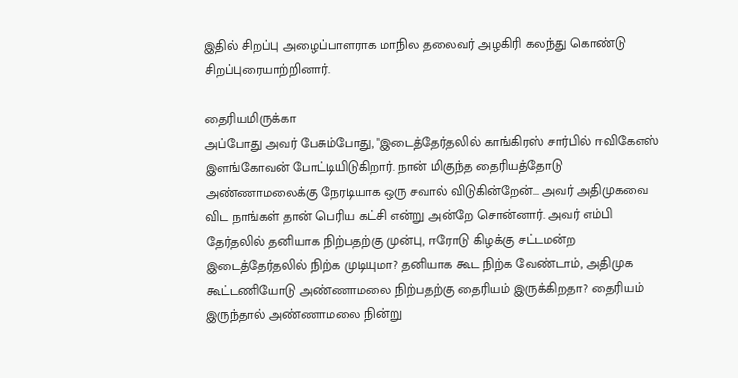இதில் சிறப்பு அழைப்பாளராக மாநில தலைவர் அழகிரி கலந்து கொண்டு சிறப்புரையாற்றினார்.

தைரியமிருக்கா
அப்போது அவர் பேசும்போது, "இடைத்தேர்தலில் காங்கிரஸ் சார்பில் ஈவிகேஎஸ் இளங்கோவன் போட்டியிடுகிறார். நான் மிகுந்த தைரியத்தோடு அண்ணாமலைக்கு நேரடியாக ஒரு சவால் விடுகின்றேன்... அவர் அதிமுகவை விட நாங்கள் தான் பெரிய கட்சி என்று அன்றே சொன்னார். அவர் எம்பி தேர்தலில் தனியாக நிற்பதற்கு முன்பு, ஈரோடு கிழக்கு சட்டமன்ற இடைத்தேர்தலில் நிற்க முடியுமா? தனியாக கூட நிற்க வேண்டாம், அதிமுக கூட்டணியோடு அண்ணாமலை நிற்பதற்கு தைரியம் இருக்கிறதா? தைரியம் இருந்தால் அண்ணாமலை நின்று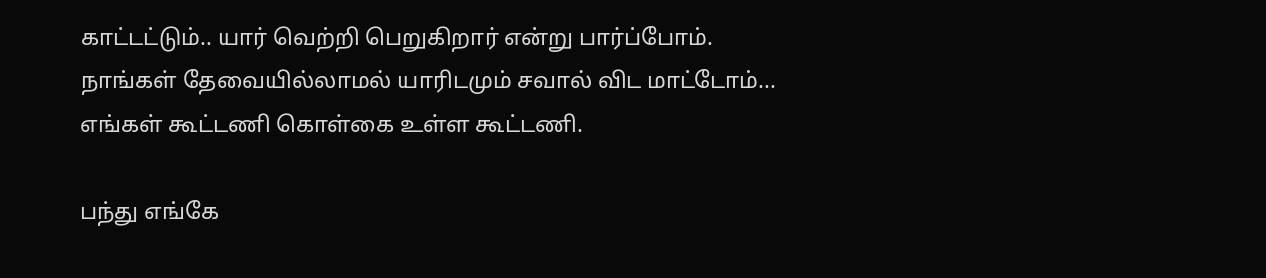காட்டட்டும்.. யார் வெற்றி பெறுகிறார் என்று பார்ப்போம். நாங்கள் தேவையில்லாமல் யாரிடமும் சவால் விட மாட்டோம்... எங்கள் கூட்டணி கொள்கை உள்ள கூட்டணி.

பந்து எங்கே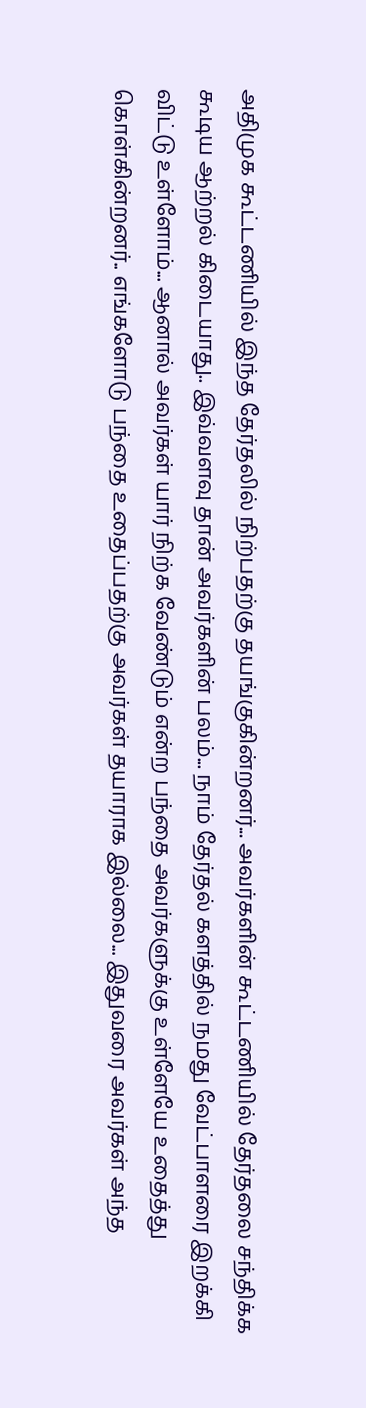அதிமுக கூட்டணியில் இந்த தேர்தலில் நிற்பதற்கு தயங்குகின்றனர்... அவர்களின் கூட்டணியில் தேர்தலை சந்திக்க கூடிய ஆற்றல் கிடையாது.. இவ்வளவு தான் அவர்களின் பலம்... நாம் தேர்தல் களத்தில் நமது வேட்பாளரை இறக்கி விட்டு உள்ளோம்... ஆனால் அவர்கள் யார் நிற்க வேண்டும் என்ற பந்தை அவர்களுக்கு உள்ளேயே உதைத்து கொள்கின்றனர்.. எங்களோடு பந்தை உதைப்பதற்கு அவர்கள் தயாராக இல்லை... இதுவரை அவர்கள் அந்த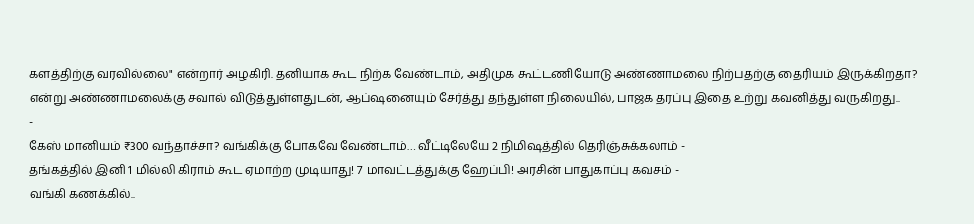களத்திற்கு வரவில்லை" என்றார் அழகிரி. தனியாக கூட நிற்க வேண்டாம், அதிமுக கூட்டணியோடு அண்ணாமலை நிற்பதற்கு தைரியம் இருக்கிறதா? என்று அண்ணாமலைக்கு சவால் விடுத்துள்ளதுடன், ஆப்ஷனையும் சேர்த்து தந்துள்ள நிலையில், பாஜக தரப்பு இதை உற்று கவனித்து வருகிறது..
-
கேஸ் மானியம் ₹300 வந்தாச்சா? வங்கிக்கு போகவே வேண்டாம்… வீட்டிலேயே 2 நிமிஷத்தில் தெரிஞ்சுக்கலாம் -
தங்கத்தில் இனி 1 மில்லி கிராம் கூட ஏமாற்ற முடியாது! 7 மாவட்டத்துக்கு ஹேப்பி! அரசின் பாதுகாப்பு கவசம் -
வங்கி கணக்கில்..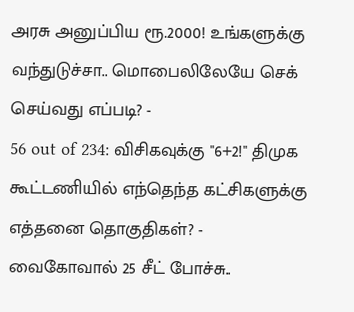அரசு அனுப்பிய ரூ.2000! உங்களுக்கு வந்துடுச்சா.. மொபைலிலேயே செக் செய்வது எப்படி? -
56 out of 234: விசிகவுக்கு "6+2!" திமுக கூட்டணியில் எந்தெந்த கட்சிகளுக்கு எத்தனை தொகுதிகள்? -
வைகோவால் 25 சீட் போச்சு..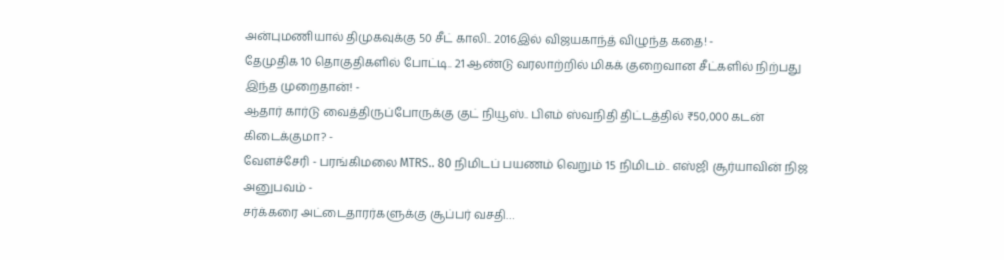அன்புமணியால் திமுகவுக்கு 50 சீட் காலி.. 2016இல் விஜயகாந்த் விழுந்த கதை! -
தேமுதிக 10 தொகுதிகளில் போட்டி.. 21 ஆண்டு வரலாற்றில் மிகக் குறைவான சீட்களில் நிற்பது இந்த முறைதான்! -
ஆதார் கார்டு வைத்திருப்போருக்கு குட் நியூஸ்.. பிஎம் ஸ்வநிதி திட்டத்தில் ₹50,000 கடன் கிடைக்குமா? -
வேளச்சேரி - பரங்கிமலை MTRS.. 80 நிமிடப் பயணம் வெறும் 15 நிமிடம்.. எஸ்ஜி சூர்யாவின் நிஜ அனுபவம் -
சர்க்கரை அட்டைதாரர்களுக்கு சூப்பர் வசதி…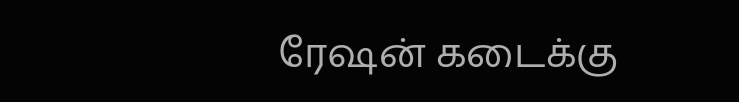ரேஷன் கடைக்கு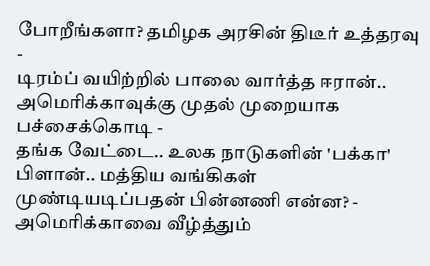போறீங்களா? தமிழக அரசின் திடீர் உத்தரவு -
டிரம்ப் வயிற்றில் பாலை வார்த்த ஈரான்.. அமெரிக்காவுக்கு முதல் முறையாக பச்சைக்கொடி -
தங்க வேட்டை.. உலக நாடுகளின் 'பக்கா' பிளான்.. மத்திய வங்கிகள் முண்டியடிப்பதன் பின்னணி என்ன? -
அமெரிக்காவை வீழ்த்தும்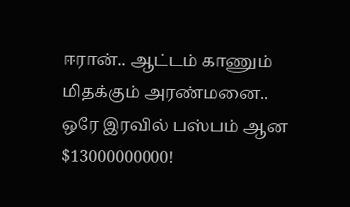ஈரான்.. ஆட்டம் காணும் மிதக்கும் அரண்மனை.. ஒரே இரவில் பஸ்பம் ஆன $13000000000!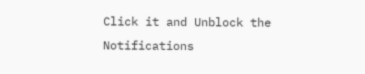Click it and Unblock the Notifications